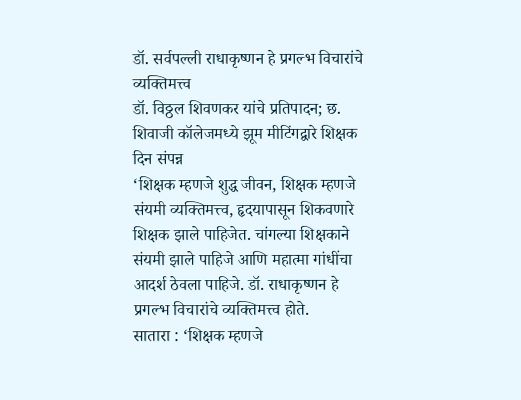डॉ. सर्वपल्ली राधाकृष्णन हे प्रगल्भ विचारांचे व्यक्तिमत्त्व
डॉ. विठ्ठल शिवणकर यांचे प्रतिपादन; छ. शिवाजी कॉलेजमध्ये झूम मीटिंगद्वारे शिक्षक दिन संपन्न
‘शिक्षक म्हणजे शुद्ध जीवन, शिक्षक म्हणजे संयमी व्यक्तिमत्त्व, हृदयापासून शिकवणारे शिक्षक झाले पाहिजेत. चांगल्या शिक्षकाने संयमी झाले पाहिजे आणि महात्मा गांधींचा आदर्श ठेवला पाहिजे. डॉ. राधाकृष्णन हे प्रगल्भ विचारांचे व्यक्तिमत्त्व होते.
सातारा : ‘शिक्षक म्हणजे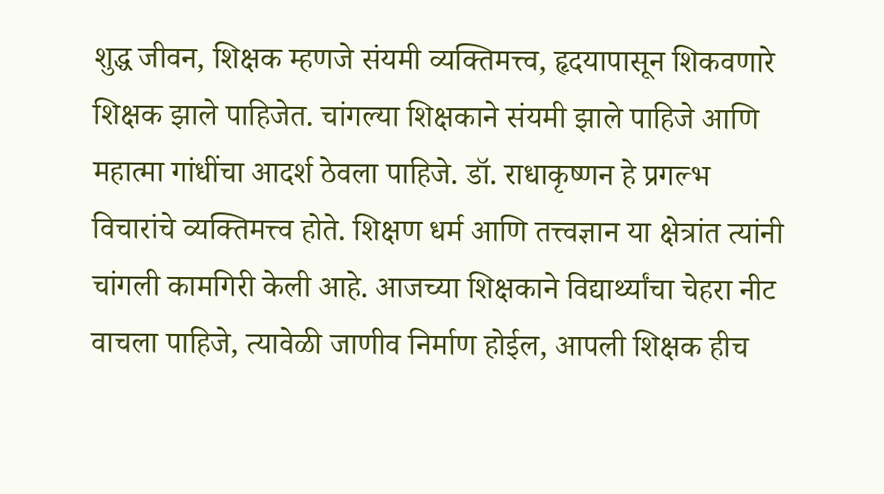शुद्ध जीवन, शिक्षक म्हणजे संयमी व्यक्तिमत्त्व, हृदयापासून शिकवणारे शिक्षक झाले पाहिजेत. चांगल्या शिक्षकाने संयमी झाले पाहिजे आणि महात्मा गांधींचा आदर्श ठेवला पाहिजे. डॉ. राधाकृष्णन हे प्रगल्भ विचारांचे व्यक्तिमत्त्व होते. शिक्षण धर्म आणि तत्त्वज्ञान या क्षेत्रांत त्यांनी चांगली कामगिरी केली आहे. आजच्या शिक्षकाने विद्यार्थ्यांचा चेहरा नीट वाचला पाहिजे, त्यावेळी जाणीव निर्माण होईल, आपली शिक्षक हीच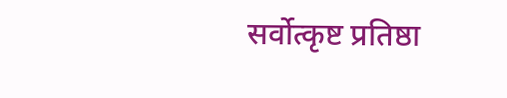सर्वोत्कृष्ट प्रतिष्ठा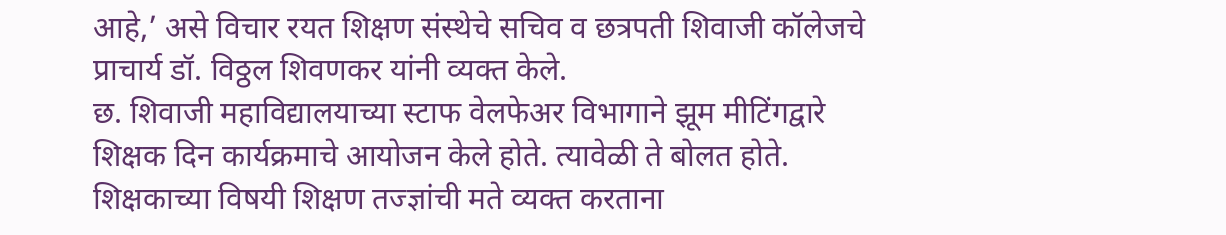आहे,’ असे विचार रयत शिक्षण संस्थेचे सचिव व छत्रपती शिवाजी कॉलेजचे प्राचार्य डॉ. विठ्ठल शिवणकर यांनी व्यक्त केले.
छ. शिवाजी महाविद्यालयाच्या स्टाफ वेलफेअर विभागाने झूम मीटिंगद्वारे शिक्षक दिन कार्यक्रमाचे आयोजन केले होते. त्यावेळी ते बोलत होते.
शिक्षकाच्या विषयी शिक्षण तज्ज्ञांची मते व्यक्त करताना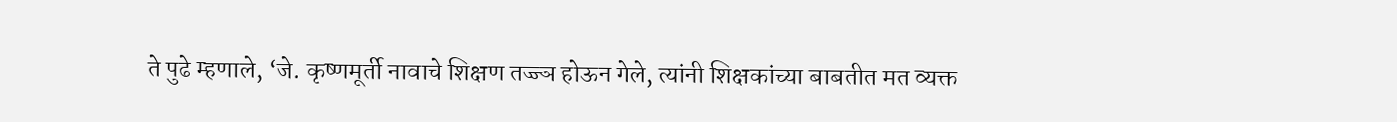ते पुढे म्हणाले, ‘जे. कृष्णमूर्ती नावाचे शिक्षण तज्ज्ञ होऊन गेले, त्यांनी शिक्षकांच्या बाबतीत मत व्यक्त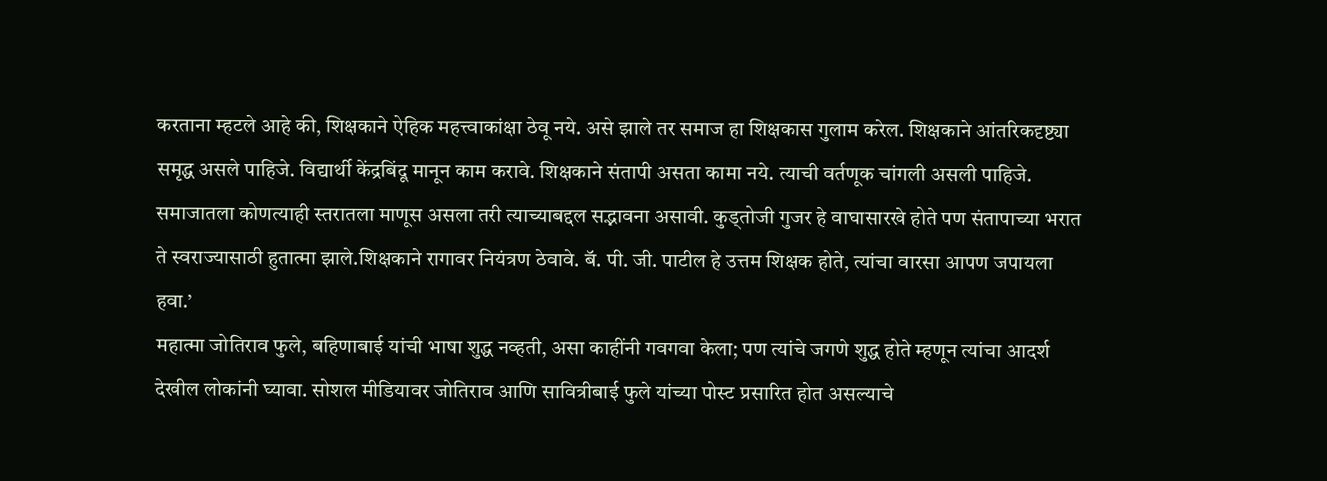करताना म्हटले आहे की, शिक्षकाने ऐहिक महत्त्वाकांक्षा ठेवू नये. असे झाले तर समाज हा शिक्षकास गुलाम करेल. शिक्षकाने आंतरिकदृष्ट्या समृद्ध असले पाहिजे. विद्यार्थी केंद्रबिंदू मानून काम करावे. शिक्षकाने संतापी असता कामा नये. त्याची वर्तणूक चांगली असली पाहिजे. समाजातला कोणत्याही स्तरातला माणूस असला तरी त्याच्याबद्दल सद्भावना असावी. कुड्तोजी गुजर हे वाघासारखे होते पण संतापाच्या भरात ते स्वराज्यासाठी हुतात्मा झाले.शिक्षकाने रागावर नियंत्रण ठेवावे. बॅ. पी. जी. पाटील हे उत्तम शिक्षक होते, त्यांचा वारसा आपण जपायला हवा.’
महात्मा जोतिराव फुले, बहिणाबाई यांची भाषा शुद्ध नव्हती, असा काहींनी गवगवा केला; पण त्यांचे जगणे शुद्ध होते म्हणून त्यांचा आदर्श देखील लोकांनी घ्यावा. सोशल मीडियावर जोतिराव आणि सावित्रीबाई फुले यांच्या पोस्ट प्रसारित होत असल्याचे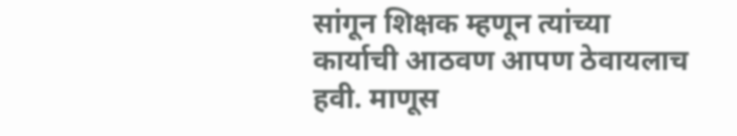सांगून शिक्षक म्हणून त्यांच्या कार्याची आठवण आपण ठेवायलाच हवी. माणूस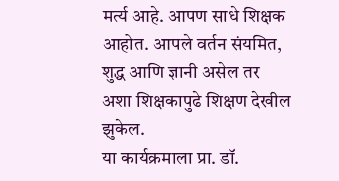मर्त्य आहे. आपण साधे शिक्षक आहोत. आपले वर्तन संयमित, शुद्ध आणि ज्ञानी असेल तर अशा शिक्षकापुढे शिक्षण देखील झुकेल.
या कार्यक्रमाला प्रा. डॉ.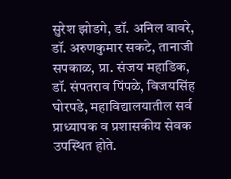सुरेश झोडगे, डॉ. अनिल वावरे, डॉ. अरुणकुमार सकटे, तानाजी सपकाळ, प्रा. संजय महाडिक, डॉ. संपतराव पिंपळे, विजयसिंह घोरपडे, महाविद्यालयातील सर्व प्राध्यापक व प्रशासकीय सेवक उपस्थित होते.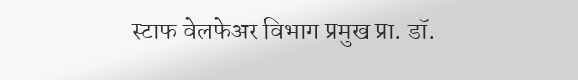स्टाफ वेलफेअर विभाग प्रमुख प्रा. डॉ.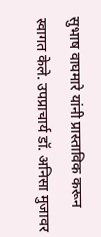सुभाष वाघमारे यांनी प्रास्ताविक करून स्वागत केले. उपप्राचार्य डॉ. अनिसा मुजावर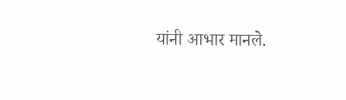यांनी आभार मानले.